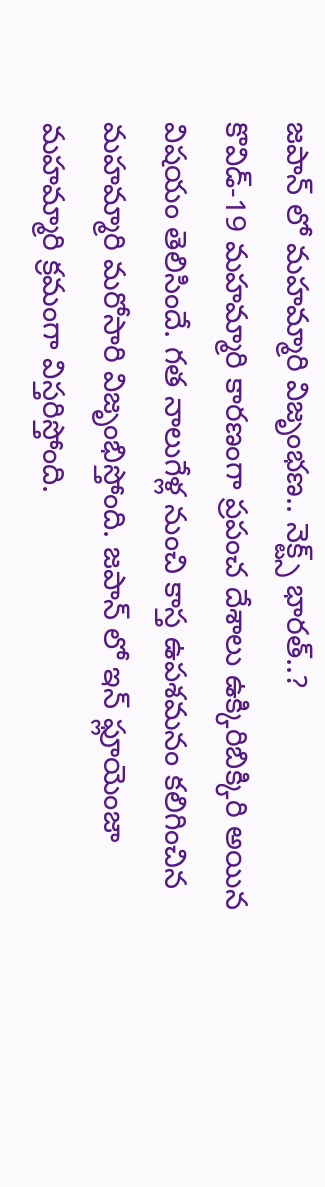జపాన్ లో మహమ్మారి విజృంభణ.. నెక్ట్స్ భారత్..?
కొవిడ్-19 మహమ్మారి కారణంగా ప్రపంచ దేశాలు ఉక్కిరిబిక్కిరి అయిన విషయం తెలిసిందే. గత నాలుగేళ్ల నుంచి కాస్త ఉపశమనం కలిగించిన మహమ్మారి మరోసారి విజృంభిస్తోంది. జపాన్ లో ఇన్ ఫ్లూయెంజా మహమ్మారి క్రమంగా విస్తరిస్తోంది.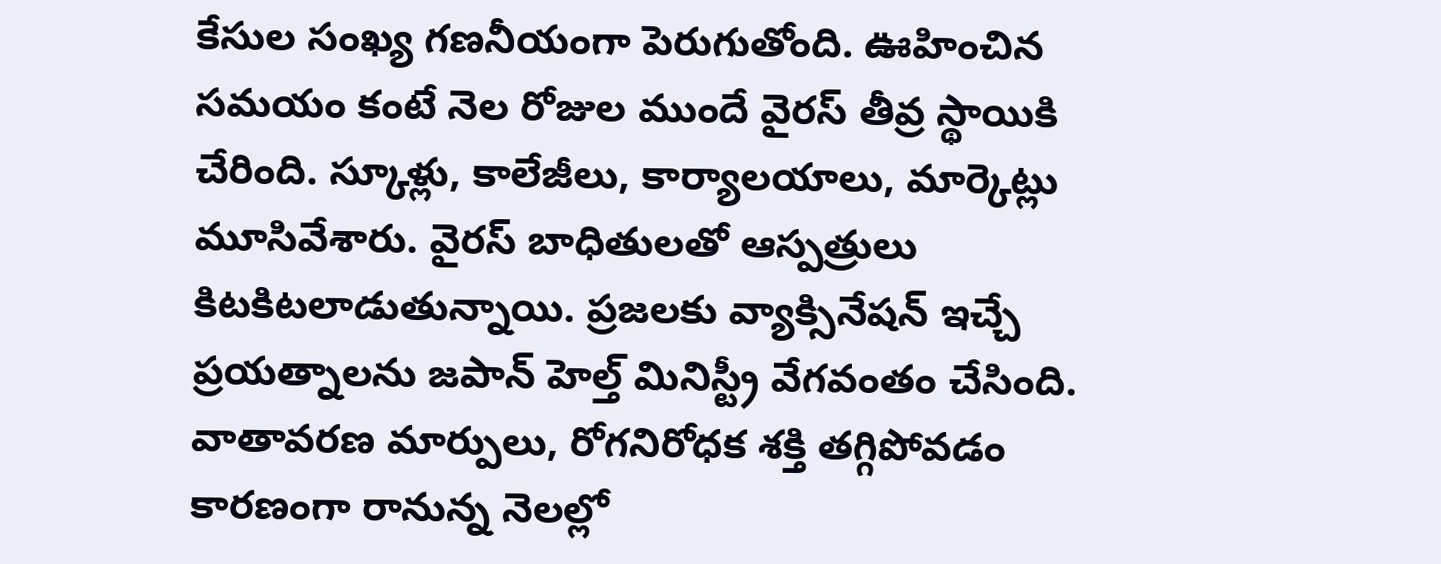కేసుల సంఖ్య గణనీయంగా పెరుగుతోంది. ఊహించిన సమయం కంటే నెల రోజుల ముందే వైరస్ తీవ్ర స్థాయికి చేరింది. స్కూళ్లు, కాలేజీలు, కార్యాలయాలు, మార్కెట్లు మూసివేశారు. వైరస్ బాధితులతో ఆస్పత్రులు కిటకిటలాడుతున్నాయి. ప్రజలకు వ్యాక్సినేషన్ ఇచ్చే ప్రయత్నాలను జపాన్ హెల్త్ మినిస్ట్రీ వేగవంతం చేసింది.
వాతావరణ మార్పులు, రోగనిరోధక శక్తి తగ్గిపోవడం కారణంగా రానున్న నెలల్లో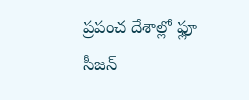ప్రపంచ దేశాల్లో ఫ్లూ సీజన్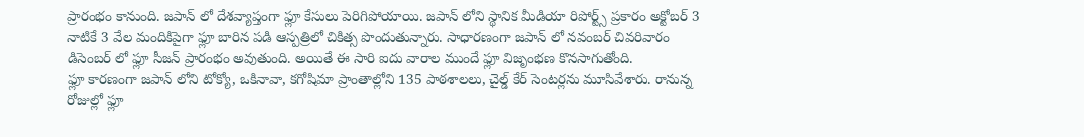ప్రారంభం కానుంది. జపాన్ లో దేశవ్యాప్తంగా ఫ్లూ కేసులు పెరిగిపోయాయి. జపాన్ లోని స్థానిక మీడియా రిపోర్ట్స్ ప్రకారం అక్టోబర్ 3 నాటికే 3 వేల మందికిపైగా ఫ్లూ బారిన పడి ఆస్పత్రిలో చికిత్స పొందుతున్నారు. సాధారణంగా జపాన్ లో నవంబర్ చివరివారం డిసెంబర్ లో ఫ్లూ సీజన్ ప్రారంభం అవుతుంది. అయితే ఈ సారి ఐదు వారాల ముందే ఫ్లూ విజృంభణ కొనసాగుతోంది.
ఫ్లూ కారణంగా జపాన్ లోని టోక్యో, ఒకినావా, కగోషిమా ప్రాంతాల్లోని 135 పాఠశాలలు, చైల్డ్ కేర్ సెంటర్లను మూసివేశారు. రానున్న రోజుల్లో ఫ్లూ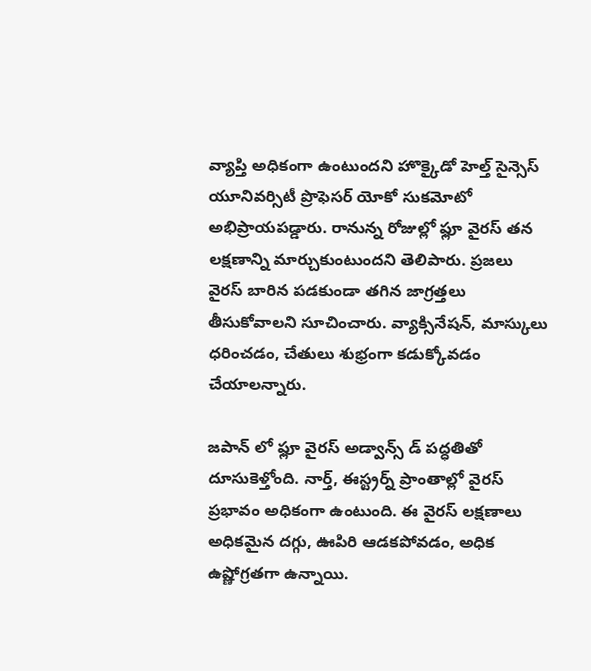వ్యాప్తి అధికంగా ఉంటుందని హొక్కైడో హెల్త్ సైన్సెస్ యూనివర్సిటీ ప్రొఫెసర్ యోకో సుకమోటో అభిప్రాయపడ్డారు. రానున్న రోజుల్లో ఫ్లూ వైరస్ తన లక్షణాన్ని మార్చుకుంటుందని తెలిపారు. ప్రజలు వైరస్ బారిన పడకుండా తగిన జాగ్రత్తలు తీసుకోవాలని సూచించారు. వ్యాక్సినేషన్, మాస్కులు ధరించడం, చేతులు శుభ్రంగా కడుక్కోవడం చేయాలన్నారు.

జపాన్ లో ఫ్లూ వైరస్ అడ్వాన్స్ డ్ పద్ధతితో దూసుకెళ్తోంది. నార్త్, ఈస్ట్రర్న్ ప్రాంతాల్లో వైరస్ ప్రభావం అధికంగా ఉంటుంది. ఈ వైరస్ లక్షణాలు అధికమైన దగ్గు, ఊపిరి ఆడకపోవడం, అధిక ఉష్ణోగ్రతగా ఉన్నాయి.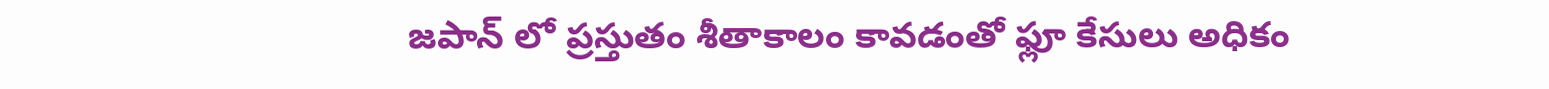జపాన్ లో ప్రస్తుతం శీతాకాలం కావడంతో ఫ్లూ కేసులు అధికం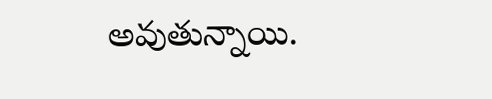అవుతున్నాయి.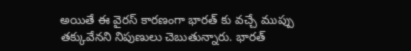అయితే ఈ వైరస్ కారణంగా భారత్ కు వచ్చే ముప్పు తక్కువేనని నిపుణులు చెబుతున్నారు. భారత్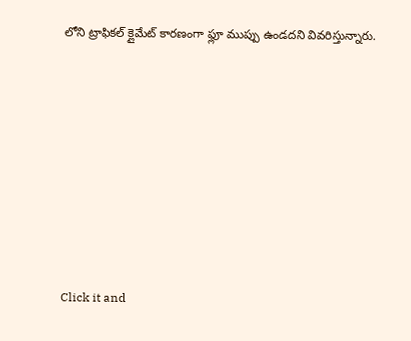లోని ట్రాఫికల్ క్లైమేట్ కారణంగా ఫ్లూ ముప్పు ఉండదని వివరిస్తున్నారు.












Click it and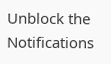Unblock the Notifications